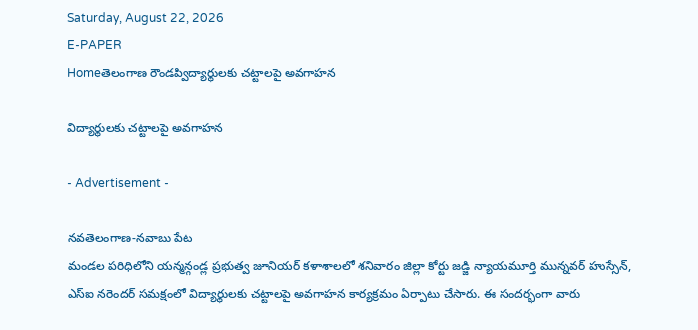Saturday, August 22, 2026
E-PAPER
Homeతెలంగాణ రౌండప్విద్యార్థులకు చట్టాలపై అవగాహన

విద్యార్థులకు చట్టాలపై అవగాహన

- Advertisement -

నవతెలంగాణ-నవాబు పేట
మండల పరిధిలోని యన్మన్గండ్ల ప్రభుత్వ జూనియర్ కళాశాలలో శనివారం జిల్లా కోర్టు జడ్జి న్యాయమూర్తి మున్నవర్ హుస్సేన్, ఎస్ఐ నరెందర్ సమక్షంలో విద్యార్థులకు చట్టాలపై అవగాహన కార్యక్రమం ఏర్పాటు చేసారు. ఈ సందర్భంగా వారు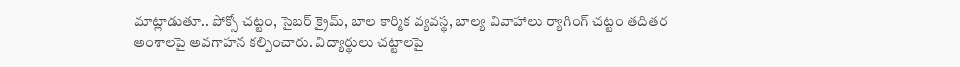మాట్లాడుతూ.. పోక్సో చట్టం, సైబర్ క్రైమ్, బాల కార్మిక వ్యవస్థ, బాల్య వివాహాలు ర్యాగింగ్ చట్టం తదితర అంశాలపై అవగాహన కల్పించారు. విద్యార్థులు చట్టాలపై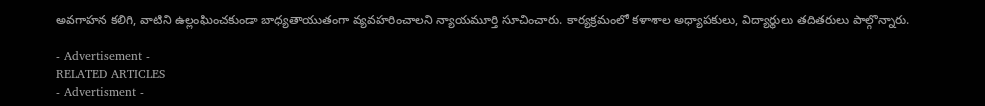అవగాహన కలిగి, వాటిని ఉల్లంఘించకుండా బాధ్యతాయుతంగా వ్యవహరించాలని న్యాయమూర్తి సూచించారు. కార్యక్రమంలో కళాశాల అధ్యాపకులు, విద్యార్థులు తదితరులు పాల్గొన్నారు.

- Advertisement -
RELATED ARTICLES
- Advertisment -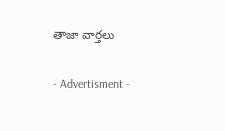తాజా వార్తలు

- Advertisment -